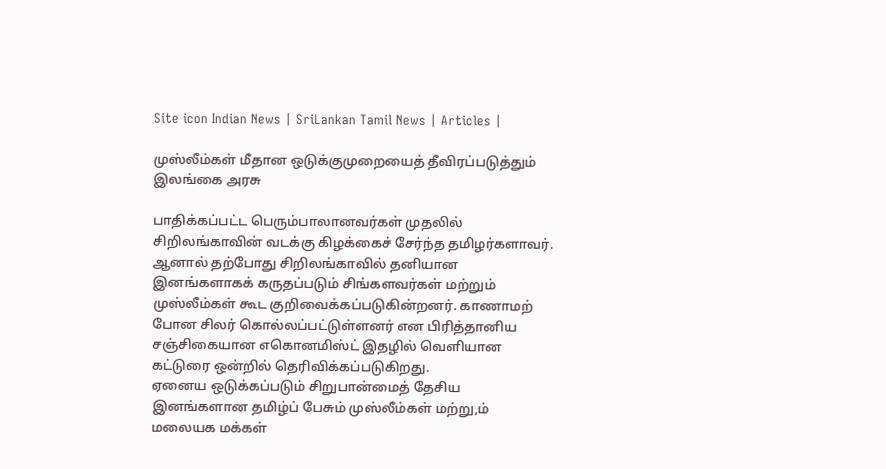Site icon Indian News | SriLankan Tamil News | Articles |

முஸ்லீம்கள் மீதான ஒடுக்குமுறையைத் தீவிரப்படுத்தும் இலங்கை அரசு

பாதிக்கப்பட்ட பெரும்பாலானவர்கள் முதலில் சிறிலங்காவின் வடக்கு கிழக்கைச் சேர்ந்த தமிழர்களாவர். ஆனால் தற்போது சிறிலங்காவில் தனியான இனங்களாகக் கருதப்படும் சிங்களவர்கள் மற்றும் முஸ்லீம்கள் கூட குறிவைக்கப்படுகின்றனர். காணாமற் போன சிலர் கொல்லப்பட்டுள்ளனர் என பிரித்தானிய சஞ்சிகையான எகொனமிஸ்ட் இதழில் வெளியான கட்டுரை ஒன்றில் தெரிவிக்கப்படுகிறது.
ஏனைய ஒடுக்கப்படும் சிறுபான்மைத் தேசிய இனங்களான தமிழ்ப் பேசும் முஸ்லீம்கள் மற்று,ம் மலையக மக்கள்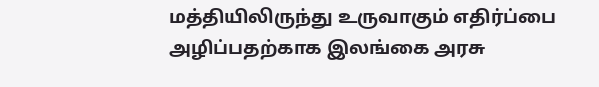மத்தியிலிருந்து உருவாகும் எதிர்ப்பை அழிப்பதற்காக இலங்கை அரசு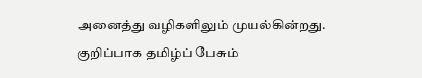அனைத்து வழிகளிலும் முயல்கின்றது.
குறிப்பாக தமிழ்ப் பேசும்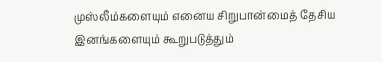முஸ்லீம்களையும் எனைய சிறுபான்மைத் தேசிய இனங்களையும் கூறுபடுத்தும்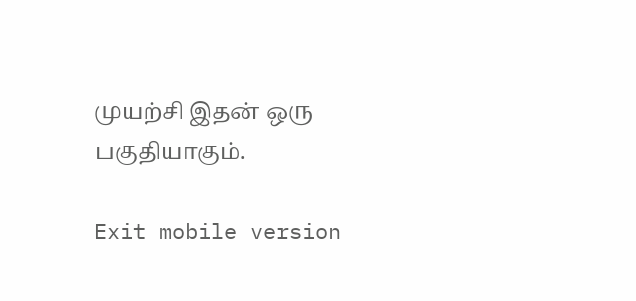முயற்சி இதன் ஒரு பகுதியாகும்.

Exit mobile version